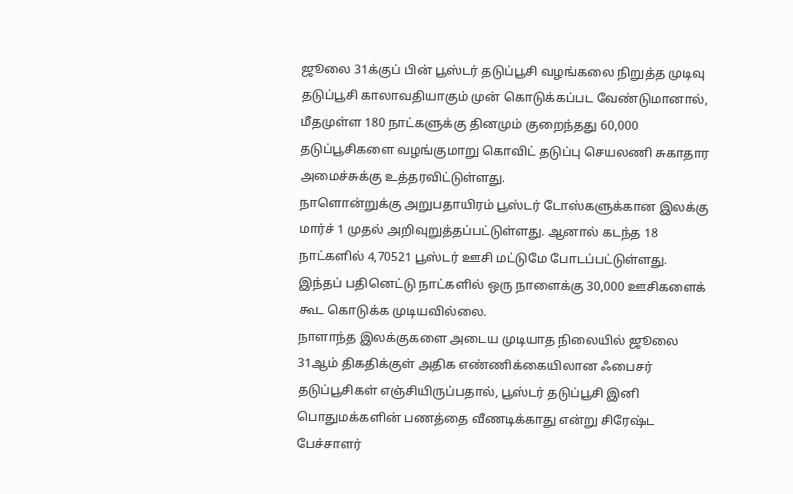ஜூலை 31க்குப் பின் பூஸ்டர் தடுப்பூசி வழங்கலை நிறுத்த முடிவு
தடுப்பூசி காலாவதியாகும் முன் கொடுக்கப்பட வேண்டுமானால், மீதமுள்ள 180 நாட்களுக்கு தினமும் குறைந்தது 60,000 தடுப்பூசிகளை வழங்குமாறு கொவிட் தடுப்பு செயலணி சுகாதார அமைச்சுக்கு உத்தரவிட்டுள்ளது.
நாளொன்றுக்கு அறுபதாயிரம் பூஸ்டர் டோஸ்களுக்கான இலக்கு மார்ச் 1 முதல் அறிவுறுத்தப்பட்டுள்ளது. ஆனால் கடந்த 18 நாட்களில் 4,70521 பூஸ்டர் ஊசி மட்டுமே போடப்பட்டுள்ளது. இந்தப் பதினெட்டு நாட்களில் ஒரு நாளைக்கு 30,000 ஊசிகளைக் கூட கொடுக்க முடியவில்லை.
நாளாந்த இலக்குகளை அடைய முடியாத நிலையில் ஜூலை 31ஆம் திகதிக்குள் அதிக எண்ணிக்கையிலான ஃபைசர் தடுப்பூசிகள் எஞ்சியிருப்பதால், பூஸ்டர் தடுப்பூசி இனி பொதுமக்களின் பணத்தை வீணடிக்காது என்று சிரேஷ்ட பேச்சாளர்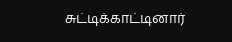சுட்டிக்காட்டினார்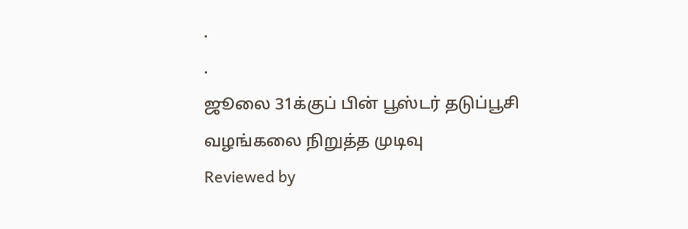.
.
ஜூலை 31க்குப் பின் பூஸ்டர் தடுப்பூசி வழங்கலை நிறுத்த முடிவு
Reviewed by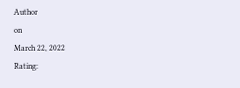Author
on
March 22, 2022
Rating: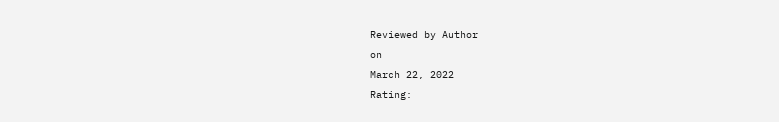Reviewed by Author
on
March 22, 2022
Rating: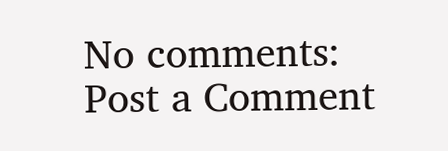No comments:
Post a Comment